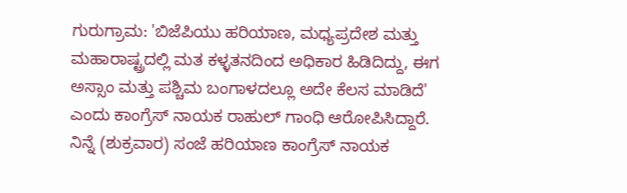ಗುರುಗ್ರಾಮ: 'ಬಿಜೆಪಿಯು ಹರಿಯಾಣ, ಮಧ್ಯಪ್ರದೇಶ ಮತ್ತು ಮಹಾರಾಷ್ಟ್ರದಲ್ಲಿ ಮತ ಕಳ್ಳತನದಿಂದ ಅಧಿಕಾರ ಹಿಡಿದಿದ್ದು, ಈಗ ಅಸ್ಸಾಂ ಮತ್ತು ಪಶ್ಚಿಮ ಬಂಗಾಳದಲ್ಲೂ ಅದೇ ಕೆಲಸ ಮಾಡಿದೆ' ಎಂದು ಕಾಂಗ್ರೆಸ್ ನಾಯಕ ರಾಹುಲ್ ಗಾಂಧಿ ಆರೋಪಿಸಿದ್ದಾರೆ.
ನಿನ್ನೆ (ಶುಕ್ರವಾರ) ಸಂಜೆ ಹರಿಯಾಣ ಕಾಂಗ್ರೆಸ್ ನಾಯಕ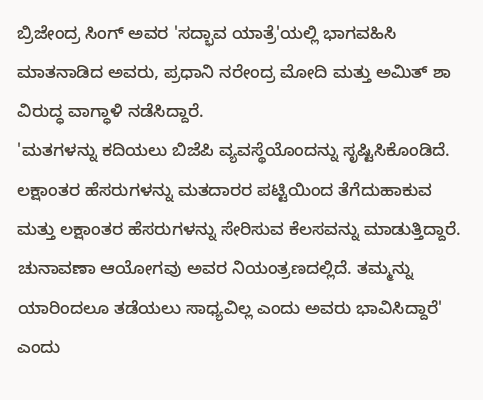ಬ್ರಿಜೇಂದ್ರ ಸಿಂಗ್ ಅವರ 'ಸದ್ಭಾವ ಯಾತ್ರೆ'ಯಲ್ಲಿ ಭಾಗವಹಿಸಿ ಮಾತನಾಡಿದ ಅವರು, ಪ್ರಧಾನಿ ನರೇಂದ್ರ ಮೋದಿ ಮತ್ತು ಅಮಿತ್ ಶಾ ವಿರುದ್ಧ ವಾಗ್ಧಾಳಿ ನಡೆಸಿದ್ದಾರೆ.
'ಮತಗಳನ್ನು ಕದಿಯಲು ಬಿಜೆಪಿ ವ್ಯವಸ್ಥೆಯೊಂದನ್ನು ಸೃಷ್ಟಿಸಿಕೊಂಡಿದೆ. ಲಕ್ಷಾಂತರ ಹೆಸರುಗಳನ್ನು ಮತದಾರರ ಪಟ್ಟಿಯಿಂದ ತೆಗೆದುಹಾಕುವ ಮತ್ತು ಲಕ್ಷಾಂತರ ಹೆಸರುಗಳನ್ನು ಸೇರಿಸುವ ಕೆಲಸವನ್ನು ಮಾಡುತ್ತಿದ್ದಾರೆ. ಚುನಾವಣಾ ಆಯೋಗವು ಅವರ ನಿಯಂತ್ರಣದಲ್ಲಿದೆ. ತಮ್ಮನ್ನು ಯಾರಿಂದಲೂ ತಡೆಯಲು ಸಾಧ್ಯವಿಲ್ಲ ಎಂದು ಅವರು ಭಾವಿಸಿದ್ದಾರೆ' ಎಂದು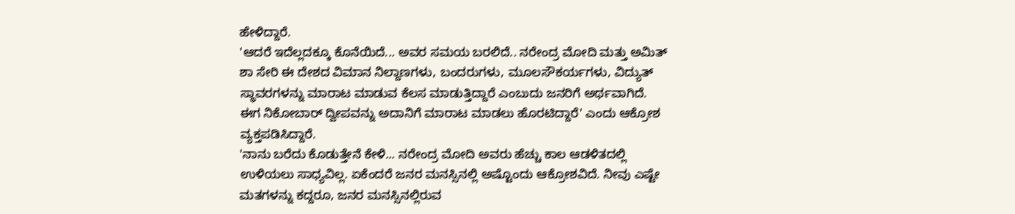ಹೇಳಿದ್ದಾರೆ.
'ಆದರೆ ಇದೆಲ್ಲದಕ್ಕೂ ಕೊನೆಯಿದೆ... ಅವರ ಸಮಯ ಬರಲಿದೆ.. ನರೇಂದ್ರ ಮೋದಿ ಮತ್ತು ಅಮಿತ್ ಶಾ ಸೇರಿ ಈ ದೇಶದ ವಿಮಾನ ನಿಲ್ದಾಣಗಳು, ಬಂದರುಗಳು, ಮೂಲಸೌಕರ್ಯಗಳು, ವಿದ್ಯುತ್ ಸ್ಥಾವರಗಳನ್ನು ಮಾರಾಟ ಮಾಡುವ ಕೆಲಸ ಮಾಡುತ್ತಿದ್ದಾರೆ ಎಂಬುದು ಜನರಿಗೆ ಅರ್ಥವಾಗಿದೆ. ಈಗ ನಿಕೋಬಾರ್ ದ್ವೀಪವನ್ನು ಅದಾನಿಗೆ ಮಾರಾಟ ಮಾಡಲು ಹೊರಟಿದ್ದಾರೆ' ಎಂದು ಆಕ್ರೋಶ ವ್ಯಕ್ತಪಡಿಸಿದ್ದಾರೆ.
'ನಾನು ಬರೆದು ಕೊಡುತ್ತೇನೆ ಕೇಳಿ... ನರೇಂದ್ರ ಮೋದಿ ಅವರು ಹೆಚ್ಚು ಕಾಲ ಆಡಳಿತದಲ್ಲಿ ಉಳಿಯಲು ಸಾಧ್ಯವಿಲ್ಲ. ಏಕೆಂದರೆ ಜನರ ಮನಸ್ಸಿನಲ್ಲಿ ಅಷ್ಟೊಂದು ಆಕ್ರೋಶವಿದೆ. ನೀವು ಎಷ್ಟೇ ಮತಗಳನ್ನು ಕದ್ದರೂ, ಜನರ ಮನಸ್ಸಿನಲ್ಲಿರುವ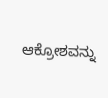ಆಕ್ರೋಶವನ್ನು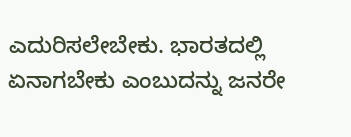ಎದುರಿಸಲೇಬೇಕು. ಭಾರತದಲ್ಲಿ ಏನಾಗಬೇಕು ಎಂಬುದನ್ನು ಜನರೇ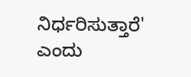ನಿರ್ಧರಿಸುತ್ತಾರೆ' ಎಂದು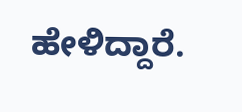ಹೇಳಿದ್ದಾರೆ.